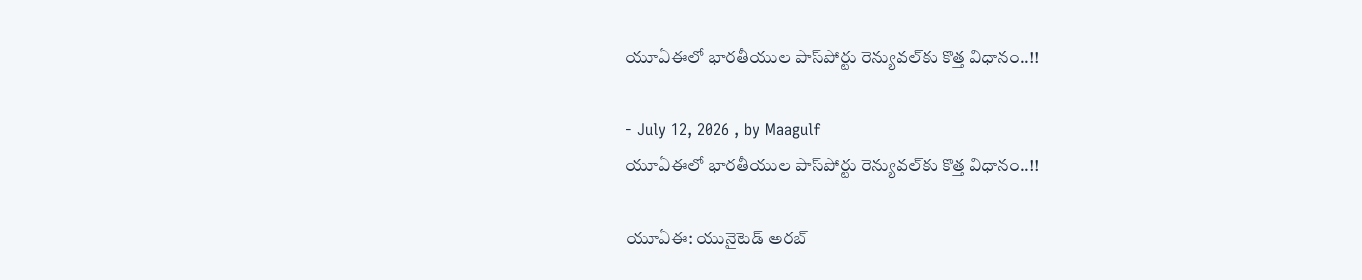యూఏఈలో భారతీయుల పాస్‌పోర్టు రెన్యువల్‌కు కొత్త విధానం..!!

- July 12, 2026 , by Maagulf
యూఏఈలో భారతీయుల పాస్‌పోర్టు రెన్యువల్‌కు కొత్త విధానం..!!

యూఏఈ: యునైటెడ్ అరబ్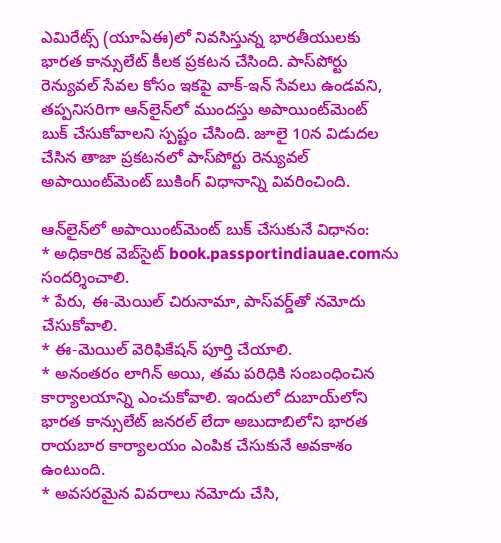ఎమిరేట్స్ (యూఏఈ)లో నివసిస్తున్న భారతీయులకు భారత కాన్సులేట్ కీలక ప్రకటన చేసింది. పాస్‌పోర్టు రెన్యువల్ సేవల కోసం ఇకపై వాక్-ఇన్ సేవలు ఉండవని, తప్పనిసరిగా ఆన్‌లైన్‌లో ముందస్తు అపాయింట్‌మెంట్ బుక్ చేసుకోవాలని స్పష్టం చేసింది. జూలై 10న విడుదల చేసిన తాజా ప్రకటనలో పాస్‌పోర్టు రెన్యువల్ అపాయింట్‌మెంట్ బుకింగ్ విధానాన్ని వివరించింది.

ఆన్‌లైన్‌లో అపాయింట్‌మెంట్ బుక్ చేసుకునే విధానం:
* అధికారిక వెబ్‌సైట్ book.passportindiauae.comను సందర్శించాలి.
* పేరు, ఈ-మెయిల్ చిరునామా, పాస్‌వర్డ్‌తో నమోదు చేసుకోవాలి.
* ఈ-మెయిల్ వెరిఫికేషన్ పూర్తి చేయాలి.
* అనంతరం లాగిన్ అయి, తమ పరిధికి సంబంధించిన కార్యాలయాన్ని ఎంచుకోవాలి. ఇందులో దుబాయ్‌లోని భారత కాన్సులేట్ జనరల్ లేదా అబుదాబిలోని భారత రాయబార కార్యాలయం ఎంపిక చేసుకునే అవకాశం ఉంటుంది.
* అవసరమైన వివరాలు నమోదు చేసి,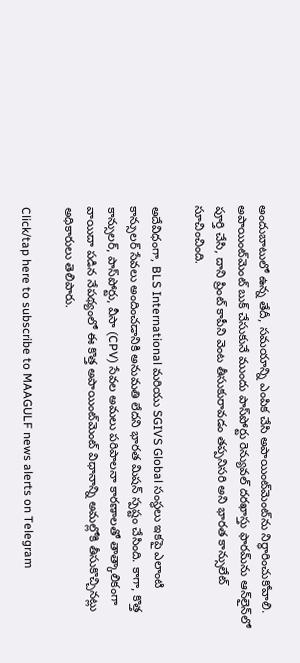అందుబాటులో ఉన్న తేదీ, సమయాన్ని ఎంపిక చేసి అపాయింట్‌మెంట్‌ను నిర్ధారించుకోవాలి.
అపాయింట్‌మెంట్ బుక్ చేసుకునే ముందు పాస్‌పోర్టు రెన్యువల్ దరఖాస్తు ఫారమ్‌ను ఆన్‌లైన్‌లో పూర్తి చేసి, దాని ప్రింట్ కాపీని వెంట తీసుకురావడం తప్పనిసరి అని భారత కాన్సులేట్ సూచించింది.

అదేవిధంగా, BLS International మరియు SGIVS Global సంస్థలు ఇకపై ఎలాంటి కాన్సులర్ సేవలు అందించడానికి అనుమతి లేదని భారత మిషన్ స్పష్టం చేసింది. కాగా, కొత్త కాన్సులర్, పాస్‌పోర్టు, వీసా (CPV) సేవల అమలు పరిపాలనా కారణాలతో తాత్కాలికంగా వాయిదా పడిన నేపథ్యంలో ఈ కొత్త అపాయింట్‌మెంట్ విధానాన్ని అమల్లోకి తీసుకొచ్చినట్లు అధికారులు తెలిపారు.

Click/tap here to subscribe to MAAGULF news alerts on Telegram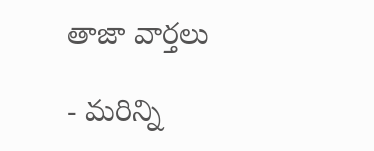తాజా వార్తలు

- మరిన్ని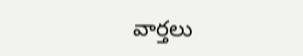వార్తలు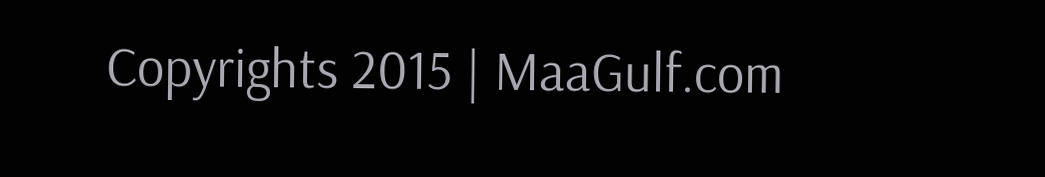Copyrights 2015 | MaaGulf.com